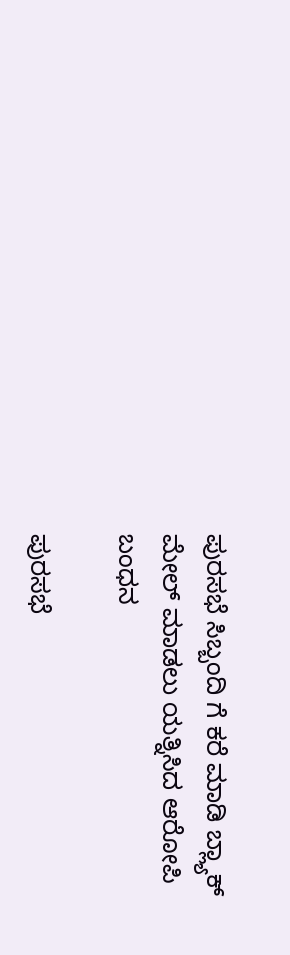ಪುರಸಭೆ ಸಿಬ್ಬಂದಿ ಗೆ ಕರೆ ಮಾಡಿ ಬ್ಲ್ಯಾಕ್ ಮೇಲ್ ಮಾಡಲು ಯತ್ನಿಸಿದ ಆರೋಪಿ ಬಂಧನ

ಪುರಸಭೆ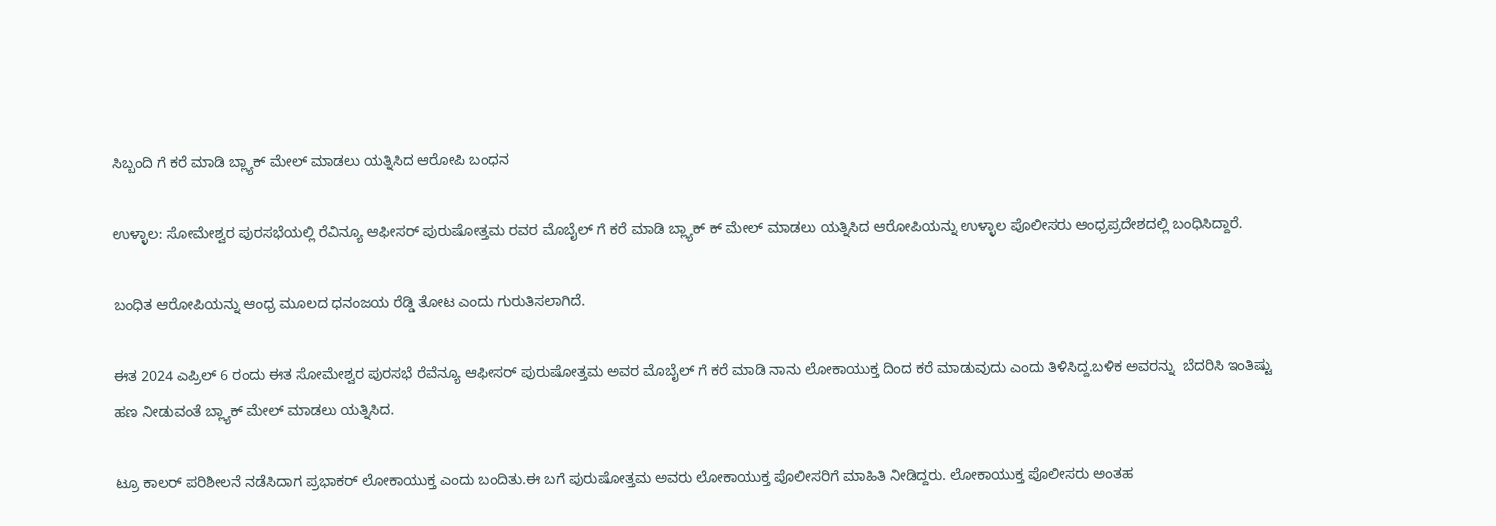ಸಿಬ್ಬಂದಿ ಗೆ ಕರೆ ಮಾಡಿ ಬ್ಲ್ಯಾಕ್ ಮೇಲ್ ಮಾಡಲು ಯತ್ನಿಸಿದ ಆರೋಪಿ ಬಂಧನ

ಉಳ್ಳಾಲ: ಸೋಮೇಶ್ವರ ಪುರಸಭೆಯಲ್ಲಿ ರೆವಿನ್ಯೂ ಆಫೀಸರ್ ಪುರುಷೋತ್ತಮ ರವರ ಮೊಬೈಲ್ ಗೆ ಕರೆ ಮಾಡಿ ಬ್ಲ್ಯಾಕ್ ಕ್ ಮೇಲ್ ಮಾಡಲು ಯತ್ನಿಸಿದ ಆರೋಪಿಯನ್ನು ಉಳ್ಳಾಲ ಪೊಲೀಸರು ಆಂಧ್ರಪ್ರದೇಶದಲ್ಲಿ ಬಂಧಿಸಿದ್ದಾರೆ.

ಬಂಧಿತ ಆರೋಪಿಯನ್ನು ಆಂಧ್ರ ಮೂಲದ ಧನಂಜಯ ರೆಡ್ಡಿ ತೋಟ ಎಂದು ಗುರುತಿಸಲಾಗಿದೆ.

ಈತ 2024 ಎಪ್ರಿಲ್ 6 ರಂದು ಈತ ಸೋಮೇಶ್ವರ ಪುರಸಭೆ ರೆವೆನ್ಯೂ ಆಫೀಸರ್ ಪುರುಷೋತ್ತಮ ಅವರ ಮೊಬೈಲ್ ಗೆ ಕರೆ ಮಾಡಿ ನಾನು ಲೋಕಾಯುಕ್ತ ದಿಂದ ಕರೆ ಮಾಡುವುದು ಎಂದು ತಿಳಿಸಿದ್ದ.ಬಳಿಕ ಅವರನ್ನು  ಬೆದರಿಸಿ ಇಂತಿಷ್ಟು ಹಣ ನೀಡುವಂತೆ ಬ್ಲ್ಯಾಕ್ ಮೇಲ್ ಮಾಡಲು ಯತ್ನಿಸಿದ.

ಟ್ರೂ ಕಾಲರ್ ಪರಿಶೀಲನೆ ನಡೆಸಿದಾಗ ಪ್ರಭಾಕರ್ ಲೋಕಾಯುಕ್ತ ಎಂದು ಬಂದಿತು.ಈ ಬಗೆ ಪುರುಷೋತ್ತಮ ಅವರು ಲೋಕಾಯುಕ್ತ ಪೊಲೀಸರಿಗೆ ಮಾಹಿತಿ ನೀಡಿದ್ದರು. ಲೋಕಾಯುಕ್ತ ಪೊಲೀಸರು ಅಂತಹ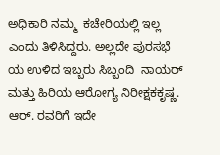ಅಧಿಕಾರಿ ನಮ್ಮ  ಕಚೇರಿಯಲ್ಲಿ ಇಲ್ಲ ಎಂದು ತಿಳಿಸಿದ್ದರು. ಅಲ್ಲದೇ ಪುರಸಭೆ ಯ ಉಳಿದ ಇಬ್ಬರು ಸಿಬ್ಬಂದಿ  ನಾಯರ್ ಮತ್ತು ಹಿರಿಯ ಆರೋಗ್ಯ ನಿರೀಕ್ಷಕಕೃಷ್ಣ. ಆರ್. ರವರಿಗೆ ಇದೇ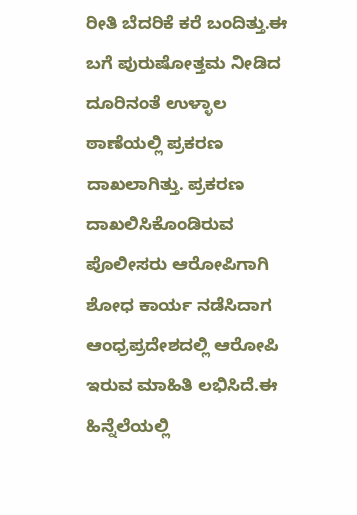ರೀತಿ ಬೆದರಿಕೆ ಕರೆ ಬಂದಿತ್ತು.ಈ ಬಗೆ ಪುರುಷೋತ್ತಮ ನೀಡಿದ ದೂರಿನಂತೆ ಉಳ್ಳಾಲ ಠಾಣೆಯಲ್ಲಿ ಪ್ರಕರಣ ದಾಖಲಾಗಿತ್ತು. ಪ್ರಕರಣ ದಾಖಲಿಸಿಕೊಂಡಿರುವ ಪೊಲೀಸರು ಆರೋಪಿಗಾಗಿ ಶೋಧ ಕಾರ್ಯ ನಡೆಸಿದಾಗ ಆಂಧ್ರಪ್ರದೇಶದಲ್ಲಿ ಆರೋಪಿ ಇರುವ ಮಾಹಿತಿ ಲಭಿಸಿದೆ.ಈ ಹಿನ್ನೆಲೆಯಲ್ಲಿ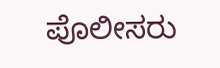ಪೊಲೀಸರು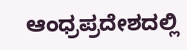ಆಂಧ್ರಪ್ರದೇಶದಲ್ಲಿ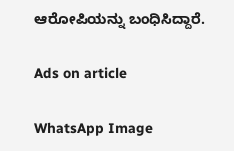ಆರೋಪಿಯನ್ನು ಬಂಧಿಸಿದ್ದಾರೆ.

Ads on article

WhatsApp Image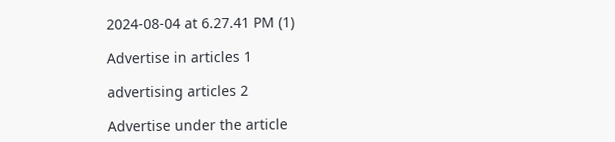2024-08-04 at 6.27.41 PM (1)

Advertise in articles 1

advertising articles 2

Advertise under the article